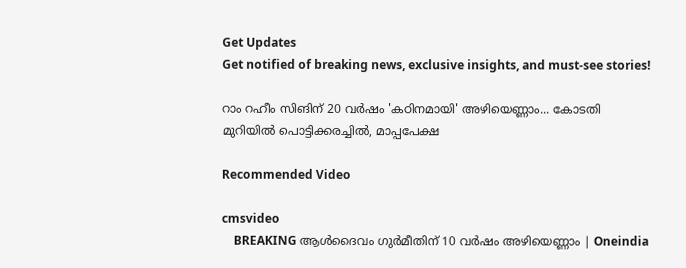Get Updates
Get notified of breaking news, exclusive insights, and must-see stories!

റാം റഹീം സിങിന് 20 വർഷം 'കഠിനമായി' അഴിയെണ്ണാം... കോടതി മുറിയില്‍ പൊട്ടിക്കരച്ചിൽ, മാപ്പപേക്ഷ

Recommended Video

cmsvideo
    BREAKING ആള്‍ദൈവം ഗുര്‍മീതിന് 10 വര്‍ഷം അഴിയെണ്ണാം | Oneindia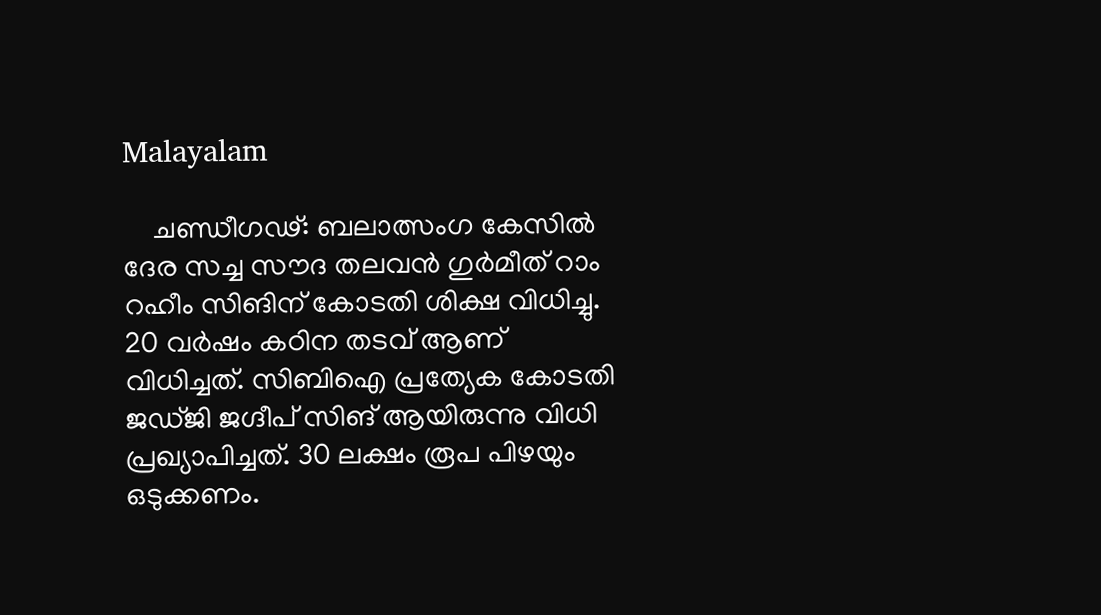Malayalam

    ചണ്ഡീഗഢ്: ബലാത്സംഗ കേസില്‍ ദേര സച്ച സൗദ തലവന്‍ ഗുര്‍മീത് റാം റഹീം സിങിന് കോടതി ശിക്ഷ വിധിച്ചു. 20 വർഷം കഠിന തടവ് ആണ് വിധിച്ചത്. സിബിഐ പ്രത്യേക കോടതി ജഡ്ജി ജഗ്ദീപ് സിങ് ആയിരുന്നു വിധി പ്രഖ്യാപിച്ചത്. 30 ലക്ഷം രൂപ പിഴയും ഒടുക്കണം.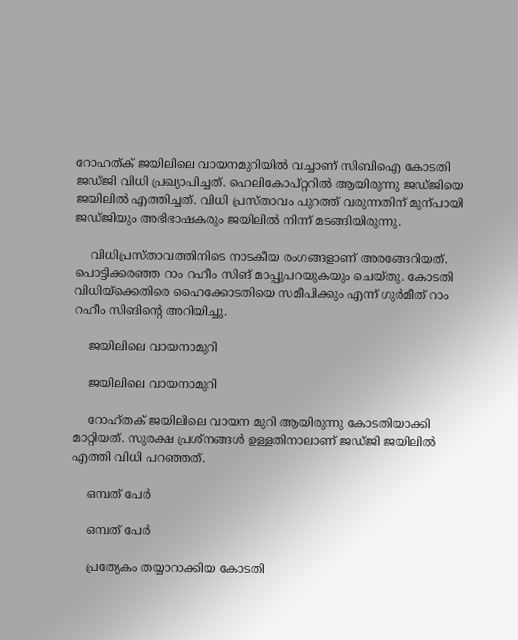റോഹത്ക് ജയിലിലെ വായനമുറിയില്‍ വച്ചാണ് സിബിഐ കോടതി ജഡ്ജി വിധി പ്രഖ്യാപിച്ചത്. ഹെലികോപ്റ്ററില്‍ ആയിരുന്നു ജഡ്ജിയെ ജയിലില്‍ എത്തിച്ചത്. വിധി പ്രസ്താവം പുറത്ത് വരുന്നതിന് മുന്പായി ജഡ്ജിയും അഭിഭാഷകരും ജയിലിൽ നിന്ന് മടങ്ങിയിരുന്നു.

    വിധിപ്രസ്താവത്തിനിടെ നാടകീയ രംഗങ്ങളാണ് അരങ്ങേറിയത്. പൊട്ടിക്കരഞ്ഞ റാം റഹീം സിങ് മാപ്പുപറയുകയും ചെയ്തു. കോടതി വിധിയ്ക്കെതിരെ ഹൈക്കോടതിയെ സമീപിക്കും എന്ന് ഗുർമീത് റാം റഹീം സിങിന്റെ അറിയിച്ചു.

    ജയിലിലെ വായനാമുറി

    ജയിലിലെ വായനാമുറി

    റോഹ്തക് ജയിലിലെ വായന മുറി ആയിരുന്നു കോടതിയാക്കി മാറ്റിയത്. സുരക്ഷ പ്രശ്‌നങ്ങള്‍ ഉള്ളതിനാലാണ് ജഡ്ജി ജയിലില്‍ എത്തി വിധി പറഞ്ഞത്.

    ഒമ്പത് പേര്‍

    ഒമ്പത് പേര്‍

    പ്രത്യേകം തയ്യാറാക്കിയ കോടതി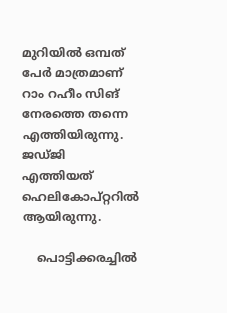മുറിയില്‍ ഒമ്പത് പേര്‍ മാത്രമാണ് റാം റഹീം സിങ് നേരത്തെ തന്നെ എത്തിയിരുന്നു. ജഡ്ജി എത്തിയത് ഹെലികോപ്റ്ററില്‍ ആയിരുന്നു.

    പൊട്ടിക്കരച്ചില്‍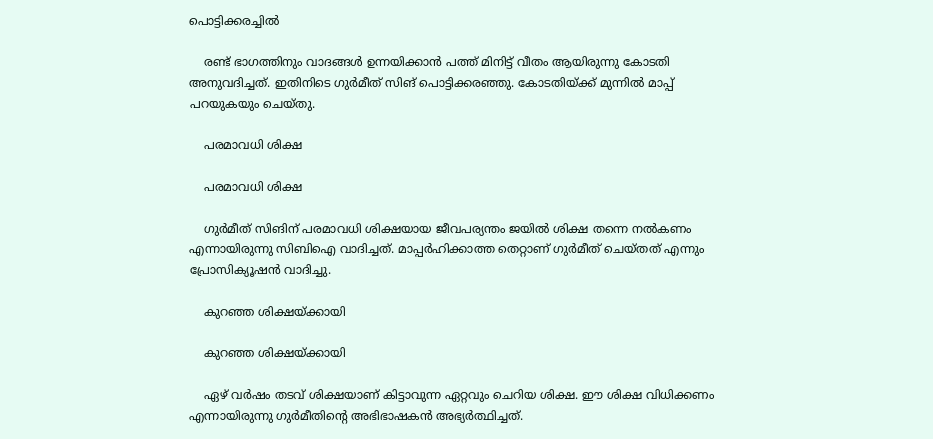പൊട്ടിക്കരച്ചില്‍

    രണ്ട് ഭാഗത്തിനും വാദങ്ങള്‍ ഉന്നയിക്കാന്‍ പത്ത് മിനിട്ട് വീതം ആയിരുന്നു കോടതി അനുവദിച്ചത്. ഇതിനിടെ ഗുര്‍മീത് സിങ് പൊട്ടിക്കരഞ്ഞു. കോടതിയ്ക്ക് മുന്നില്‍ മാപ്പ് പറയുകയും ചെയ്തു.

    പരമാവധി ശിക്ഷ

    പരമാവധി ശിക്ഷ

    ഗുര്‍മീത് സിങിന് പരമാവധി ശിക്ഷയായ ജീവപര്യന്തം ജയില്‍ ശിക്ഷ തന്നെ നല്‍കണം എന്നായിരുന്നു സിബിഐ വാദിച്ചത്. മാപ്പര്‍ഹിക്കാത്ത തെറ്റാണ് ഗുര്‍മീത് ചെയ്തത് എന്നും പ്രോസിക്യൂഷന്‍ വാദിച്ചു.

    കുറഞ്ഞ ശിക്ഷയ്ക്കായി

    കുറഞ്ഞ ശിക്ഷയ്ക്കായി

    ഏഴ് വര്‍ഷം തടവ് ശിക്ഷയാണ് കിട്ടാവുന്ന ഏറ്റവും ചെറിയ ശിക്ഷ. ഈ ശിക്ഷ വിധിക്കണം എന്നായിരുന്നു ഗുര്‍മീതിന്റെ അഭിഭാഷകന്‍ അഭ്യര്‍ത്ഥിച്ചത്.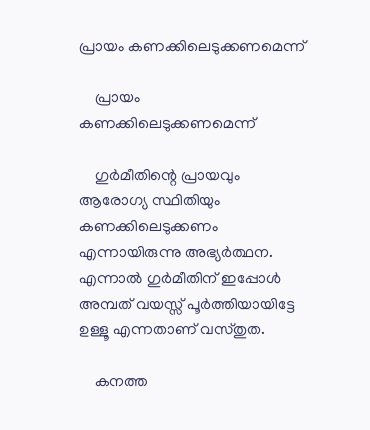പ്രായം കണക്കിലെടുക്കണമെന്ന്

    പ്രായം കണക്കിലെടുക്കണമെന്ന്

    ഗുര്‍മീതിന്റെ പ്രായവും ആരോഗ്യ സ്ഥിതിയും കണക്കിലെടുക്കണം എന്നായിരുന്നു അഭ്യര്‍ത്ഥന. എന്നാല്‍ ഗുര്‍മീതിന് ഇപ്പോള്‍ അമ്പത് വയസ്സ് പൂര്‍ത്തിയായിട്ടേ ഉള്ളൂ എന്നതാണ് വസ്തുത.

    കനത്ത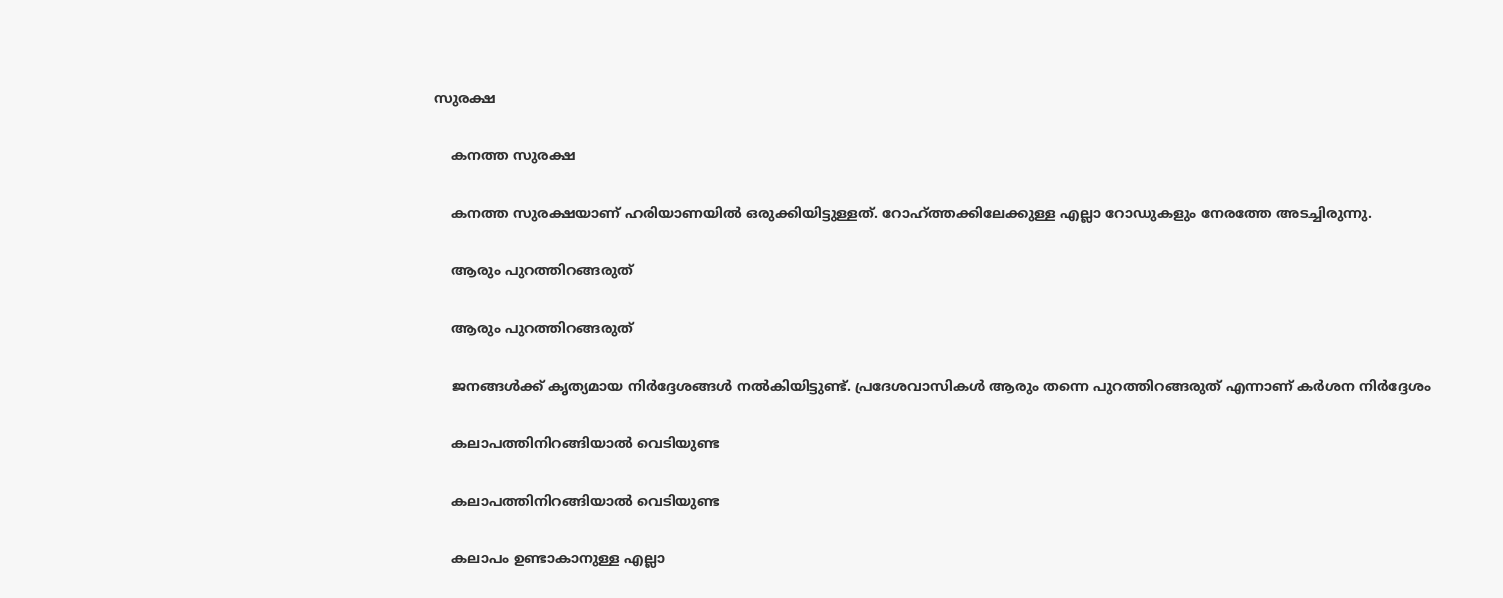സുരക്ഷ

    കനത്ത സുരക്ഷ

    കനത്ത സുരക്ഷയാണ് ഹരിയാണയില്‍ ഒരുക്കിയിട്ടുള്ളത്. റോഹ്ത്തക്കിലേക്കുള്ള എല്ലാ റോഡുകളും നേരത്തേ അടച്ചിരുന്നു.

    ആരും പുറത്തിറങ്ങരുത്

    ആരും പുറത്തിറങ്ങരുത്

    ജനങ്ങള്‍ക്ക് കൃത്യമായ നിര്‍ദ്ദേശങ്ങള്‍ നല്‍കിയിട്ടുണ്ട്. പ്രദേശവാസികള്‍ ആരും തന്നെ പുറത്തിറങ്ങരുത് എന്നാണ് കര്‍ശന നിര്‍ദ്ദേശം

    കലാപത്തിനിറങ്ങിയാല്‍ വെടിയുണ്ട

    കലാപത്തിനിറങ്ങിയാല്‍ വെടിയുണ്ട

    കലാപം ഉണ്ടാകാനുള്ള എല്ലാ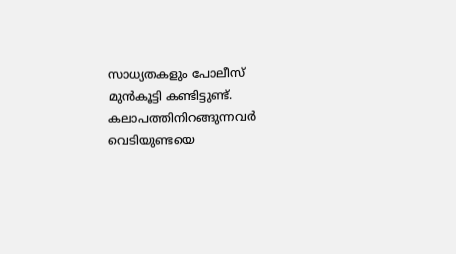സാധ്യതകളും പോലീസ് മുന്‍കൂട്ടി കണ്ടിട്ടുണ്ട്. കലാപത്തിനിറങ്ങുന്നവര്‍ വെടിയുണ്ടയെ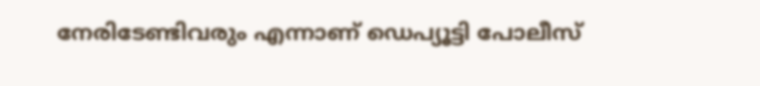നേരിടേണ്ടിവരും എന്നാണ് ഡെപ്യൂട്ടി പോലീസ്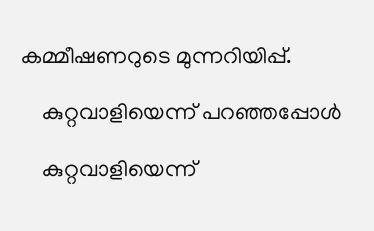കമ്മീഷണറുടെ മുന്നറിയിപ്പ്.

    കുറ്റവാളിയെന്ന് പറഞ്ഞപ്പോള്‍

    കുറ്റവാളിയെന്ന്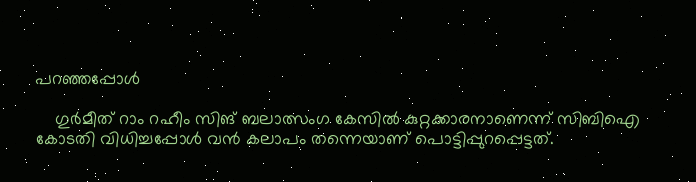പറഞ്ഞപ്പോള്‍

    ഗുര്‍മീത് റാം റഹീം സിങ് ബലാത്സംഗ കേസില്‍ കുറ്റക്കാരനാണെന്ന് സിബിഐ കോടതി വിധിച്ചപ്പോള്‍ വന്‍ കലാപം തന്നെയാണ് പൊട്ടിപ്പുറപ്പെട്ടത്.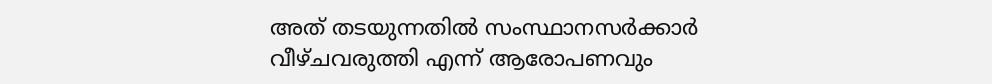അത് തടയുന്നതില്‍ സംസ്ഥാനസര്‍ക്കാര്‍ വീഴ്ചവരുത്തി എന്ന് ആരോപണവും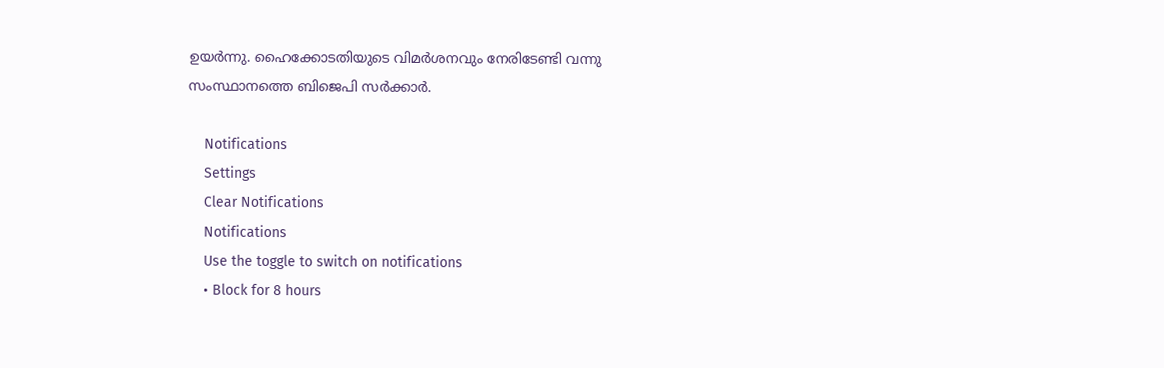ഉയര്‍ന്നു. ഹൈക്കോടതിയുടെ വിമര്‍ശനവും നേരിടേണ്ടി വന്നു സംസ്ഥാനത്തെ ബിജെപി സര്‍ക്കാര്‍.

    Notifications
    Settings
    Clear Notifications
    Notifications
    Use the toggle to switch on notifications
    • Block for 8 hours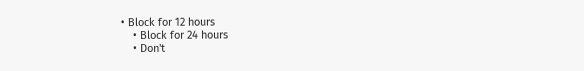• Block for 12 hours
    • Block for 24 hours
    • Don't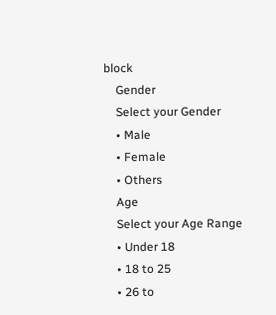block
    Gender
    Select your Gender
    • Male
    • Female
    • Others
    Age
    Select your Age Range
    • Under 18
    • 18 to 25
    • 26 to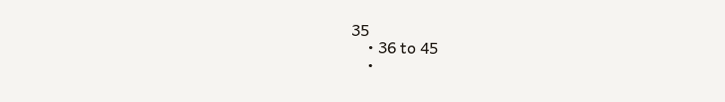35
    • 36 to 45
    •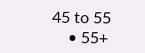45 to 55
    • 55+